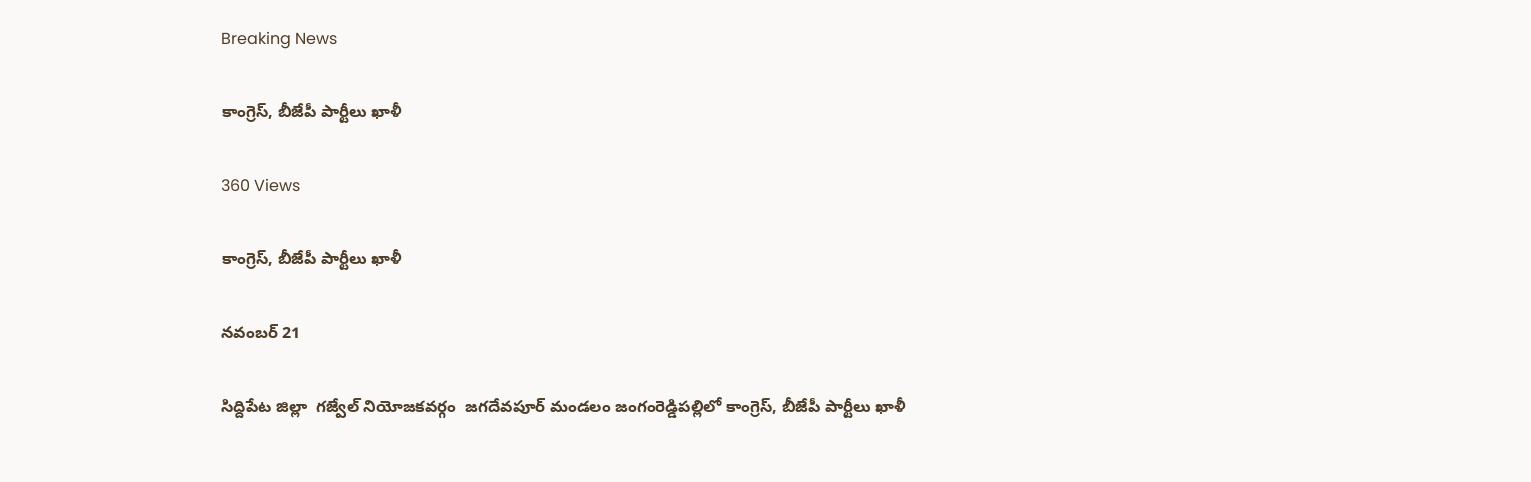Breaking News

కాంగ్రెస్, బీజేపీ పార్టీలు ఖాళీ

360 Views

కాంగ్రెస్, బీజేపీ పార్టీలు ఖాళీ

నవంబర్ 21

సిద్దిపేట జిల్లా  గజ్వేల్ నియోజకవర్గం  జగదేవపూర్ మండలం జంగంరెడ్డిపల్లిలో కాంగ్రెస్, బీజేపీ పార్టీలు ఖాళీ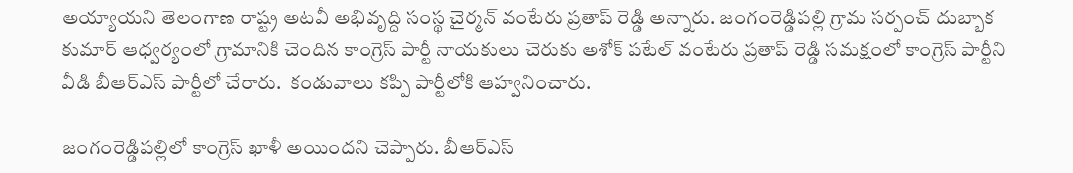అయ్యాయని తెలంగాణ రాష్ట్ర అటవీ అభివృద్ది సంస్థ చైర్మన్ వంటేరు ప్రతాప్ రెడ్డి అన్నారు. జంగంరెడ్డిపల్లి గ్రామ సర్పంచ్ దుబ్బాక కుమార్ ఆధ్వర్యంలో గ్రామానికి చెందిన కాంగ్రెస్ పార్టీ నాయకులు చెరుకు అశోక్ పటేల్ వంటేరు ప్రతాప్ రెడ్డి సమక్షంలో కాంగ్రెస్ పార్టీని వీడి బీఆర్ఎస్ పార్టీలో చేరారు.  కండువాలు కప్పి పార్టీలోకి ఆహ్వనించారు.

జంగంరెడ్డిపల్లిలో కాంగ్రెస్ ఖాళీ అయిందని చెప్పారు. బీఆర్ఎస్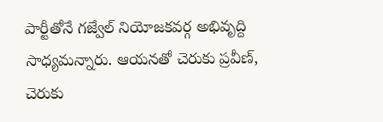పార్టీతోనే గజ్వేల్ నియోజకవర్గ అభివృద్ది సాధ్యమన్నారు. ఆయనతో చెరుకు ప్రవీణ్, చెరుకు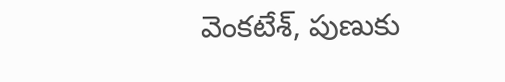వెంకటేశ్, పుణుకు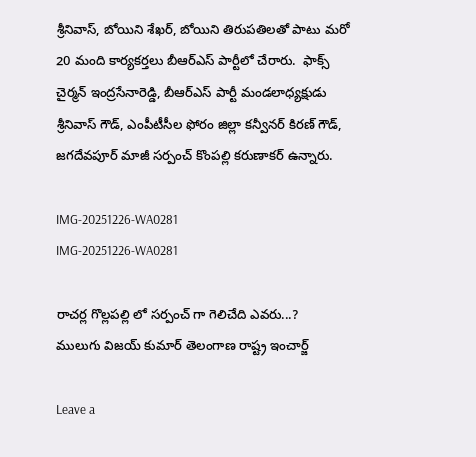శ్రీనివాస్, బోయిని శేఖర్, బోయిని తిరుపతిలతో పాటు మరో 20 మంది కార్యకర్తలు బీఆర్ఎస్ పార్టీలో చేరారు.  ఫాక్స్ చైర్మన్ ఇంద్రసేనారెడ్డి, బీఆర్ఎస్ పార్టీ మండలాధ్యక్షుడు శ్రీనివాస్ గౌడ్, ఎంపీటీసీల ఫోరం జిల్లా కన్వీనర్ కిరణ్ గౌడ్, జగదేవపూర్ మాజీ సర్పంచ్ కొంపల్లి కరుణాకర్ ఉన్నారు.

IMG-20251226-WA0281
IMG-20251226-WA0281

రాచర్ల గొల్లపల్లి లో సర్పంచ్ గా గెలిచేది ఎవరు...?
ములుగు విజయ్ కుమార్ తెలంగాణ రాష్ట్ర ఇంచార్జ్

Leave a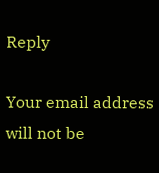Reply

Your email address will not be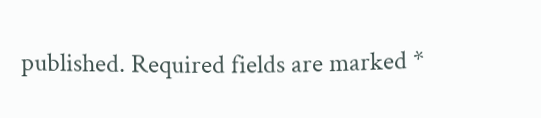published. Required fields are marked *